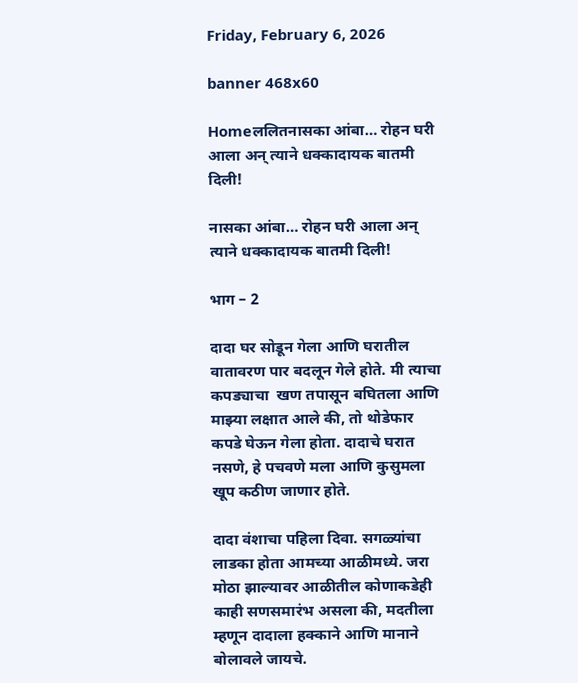Friday, February 6, 2026

banner 468x60

Homeललितनासका आंबा… रोहन घरी आला अन् त्याने धक्कादायक बातमी दिली!

नासका आंबा… रोहन घरी आला अन् त्याने धक्कादायक बातमी दिली!

भाग – 2

दादा घर सोडून गेला आणि घरातील वातावरण पार बदलून गेले होते. मी त्याचा कपड्याचा  खण तपासून बघितला आणि माझ्या लक्षात आले की, तो थोडेफार कपडे घेऊन गेला होता. दादाचे घरात नसणे, हे पचवणे मला आणि कुसुमला खूप कठीण जाणार होते.

दादा वंशाचा पहिला दिवा. सगळ्यांचा लाडका होता आमच्या आळीमध्ये. जरा मोठा झाल्यावर आळीतील कोणाकडेही काही सणसमारंभ असला की, मदतीला म्हणून दादाला हक्काने आणि मानाने बोलावले जायचे.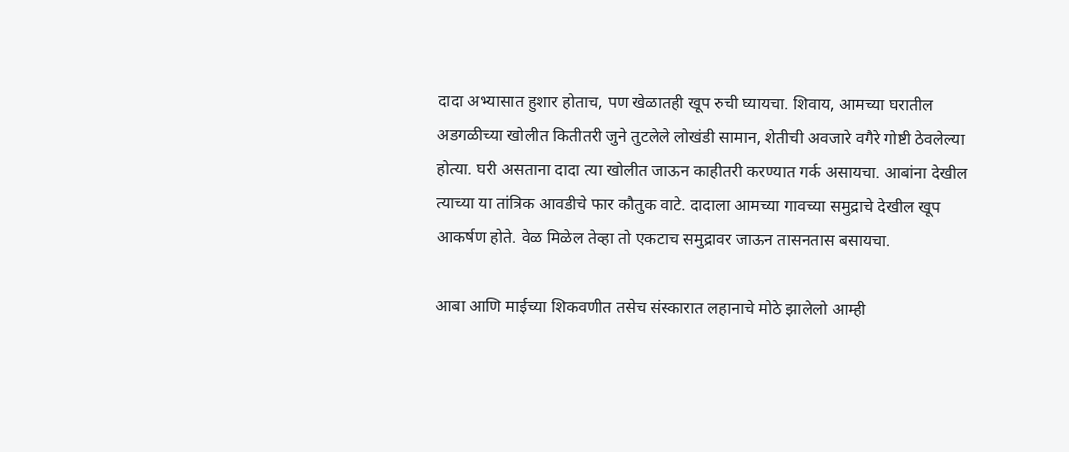दादा अभ्यासात हुशार होताच, पण खेळातही खूप रुची घ्यायचा. शिवाय, आमच्या घरातील अडगळीच्या खोलीत कितीतरी जुने तुटलेले लोखंडी सामान, शेतीची अवजारे वगैरे गोष्टी ठेवलेल्या होत्या. घरी असताना दादा त्या खोलीत जाऊन काहीतरी करण्यात गर्क असायचा. आबांना देखील त्याच्या या तांत्रिक आवडीचे फार कौतुक वाटे. दादाला आमच्या गावच्या समुद्राचे देखील खूप आकर्षण होते. वेळ मिळेल तेव्हा तो एकटाच समुद्रावर जाऊन तासनतास बसायचा.

आबा आणि माईच्या शिकवणीत तसेच संस्कारात लहानाचे मोठे झालेलो आम्ही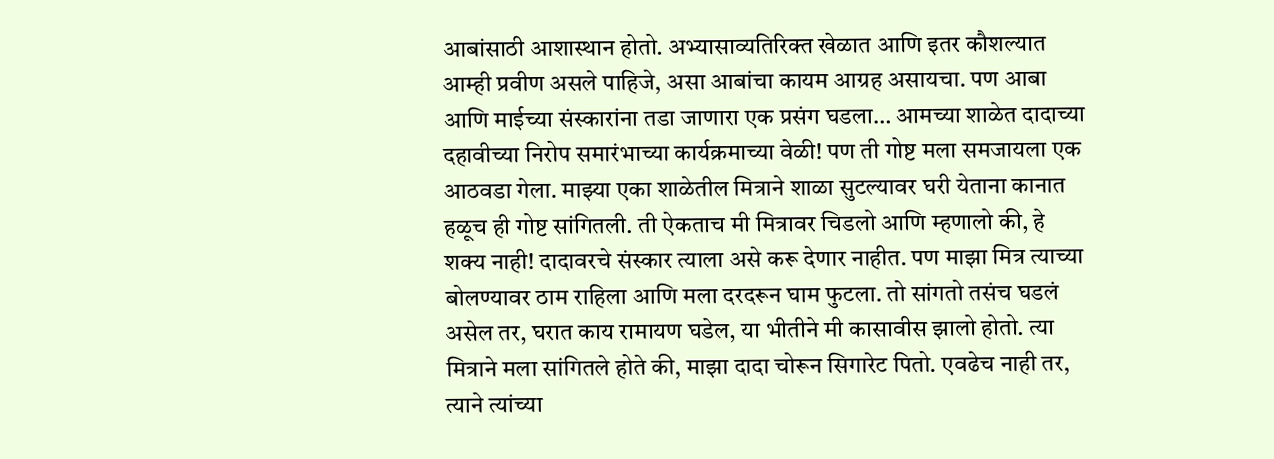आबांसाठी आशास्थान होतो. अभ्यासाव्यतिरिक्त खेळात आणि इतर कौशल्यात आम्ही प्रवीण असले पाहिजे, असा आबांचा कायम आग्रह असायचा. पण आबा आणि माईच्या संस्कारांना तडा जाणारा एक प्रसंग घडला… आमच्या शाळेत दादाच्या दहावीच्या निरोप समारंभाच्या कार्यक्रमाच्या वेळी! पण ती गोष्ट मला समजायला एक आठवडा गेला. माझ्या एका शाळेतील मित्राने शाळा सुटल्यावर घरी येताना कानात हळूच ही गोष्ट सांगितली. ती ऐकताच मी मित्रावर चिडलो आणि म्हणालो की, हे शक्य नाही! दादावरचे संस्कार त्याला असे करू देणार नाहीत. पण माझा मित्र त्याच्या बोलण्यावर ठाम राहिला आणि मला दरदरून घाम फुटला. तो सांगतो तसंच घडलं असेल तर, घरात काय रामायण घडेल, या भीतीने मी कासावीस झालो होतो. त्या मित्राने मला सांगितले होते की, माझा दादा चोरून सिगारेट पितो. एवढेच नाही तर, त्याने त्यांच्या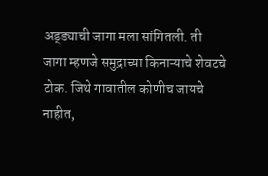अड्ड्याची जागा मला सांगितली. ती जागा म्हणजे समुद्राच्या किनाऱ्याचे शेवटचे टोक. जिथे गावातील कोणीच जायचे नाहीत,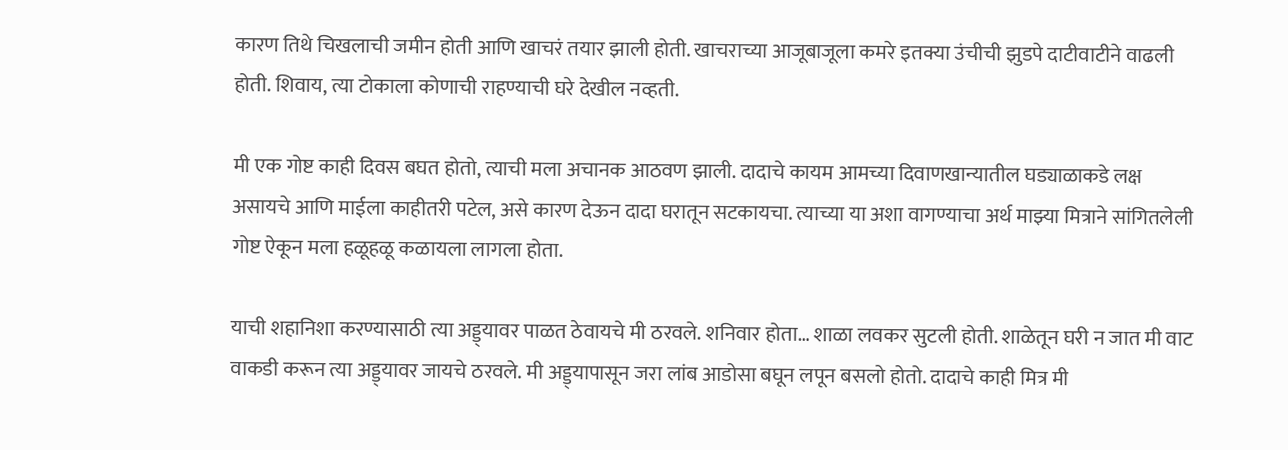कारण तिथे चिखलाची जमीन होती आणि खाचरं तयार झाली होती. खाचराच्या आजूबाजूला कमरे इतक्या उंचीची झुडपे दाटीवाटीने वाढली होती. शिवाय, त्या टोकाला कोणाची राहण्याची घरे देखील नव्हती.

मी एक गोष्ट काही दिवस बघत होतो, त्याची मला अचानक आठवण झाली. दादाचे कायम आमच्या दिवाणखान्यातील घड्याळाकडे लक्ष असायचे आणि माईला काहीतरी पटेल, असे कारण देऊन दादा घरातून सटकायचा. त्याच्या या अशा वागण्याचा अर्थ माझ्या मित्राने सांगितलेली गोष्ट ऐकून मला हळूहळू कळायला लागला होता.

याची शहानिशा करण्यासाठी त्या अड्ड्यावर पाळत ठेवायचे मी ठरवले. शनिवार होता… शाळा लवकर सुटली होती. शाळेतून घरी न जात मी वाट वाकडी करून त्या अड्ड्यावर जायचे ठरवले. मी अड्ड्यापासून जरा लांब आडोसा बघून लपून बसलो होतो. दादाचे काही मित्र मी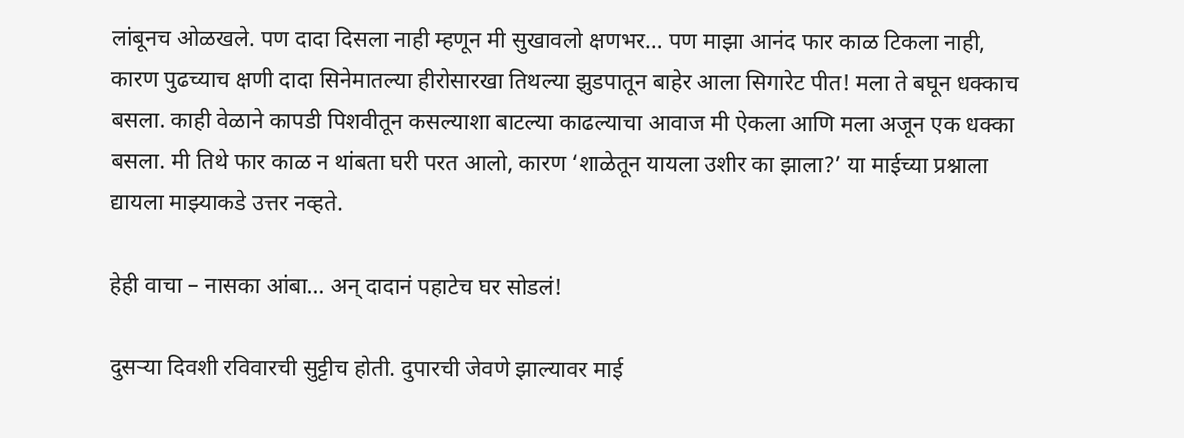लांबूनच ओळखले. पण दादा दिसला नाही म्हणून मी सुखावलो क्षणभर… पण माझा आनंद फार काळ टिकला नाही, कारण पुढच्याच क्षणी दादा सिनेमातल्या हीरोसारखा तिथल्या झुडपातून बाहेर आला सिगारेट पीत! मला ते बघून धक्काच बसला. काही वेळाने कापडी पिशवीतून कसल्याशा बाटल्या काढल्याचा आवाज मी ऐकला आणि मला अजून एक धक्का बसला. मी तिथे फार काळ न थांबता घरी परत आलो, कारण ‘शाळेतून यायला उशीर का झाला?’ या माईच्या प्रश्नाला द्यायला माझ्याकडे उत्तर नव्हते.

हेही वाचा – नासका आंबा… अन् दादानं पहाटेच घर सोडलं!

दुसऱ्या दिवशी रविवारची सुट्टीच होती. दुपारची जेवणे झाल्यावर माई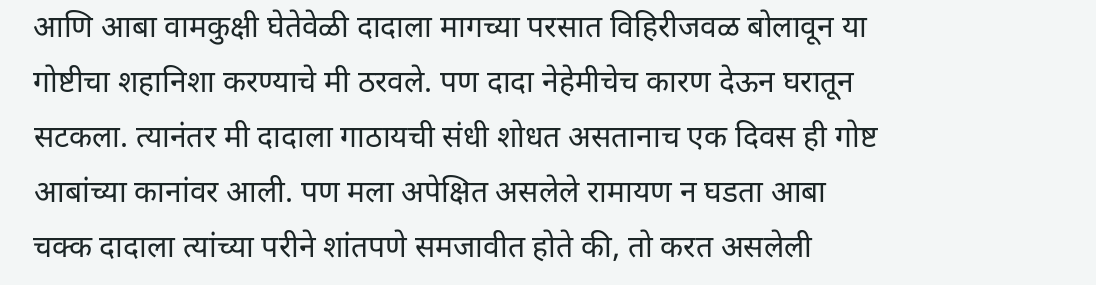आणि आबा वामकुक्षी घेतेवेळी दादाला मागच्या परसात विहिरीजवळ बोलावून या गोष्टीचा शहानिशा करण्याचे मी ठरवले. पण दादा नेहेमीचेच कारण देऊन घरातून सटकला. त्यानंतर मी दादाला गाठायची संधी शोधत असतानाच एक दिवस ही गोष्ट आबांच्या कानांवर आली. पण मला अपेक्षित असलेले रामायण न घडता आबा चक्क दादाला त्यांच्या परीने शांतपणे समजावीत होते की, तो करत असलेली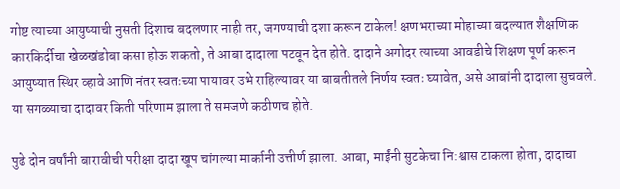गोष्ट त्याच्या आयुष्याची नुसती दिशाच बदलणार नाही तर, जगण्याची दशा करून टाकेल! क्षणभराच्या मोहाच्या बदल्यात शैक्षणिक कारकिर्दीचा खेळखंडोबा कसा होऊ शकतो, ते आबा दादाला पटवून देत होते. दादाने अगोदर त्याच्या आवडीचे शिक्षण पूर्ण करून आयुष्यात स्थिर व्हावे आणि नंतर स्वतःच्या पायावर उभे राहिल्यावर या बाबतीतले निर्णय स्वतः घ्यावेत, असे आबांनी दादाला सुचवले. या सगळ्याचा दादावर किती परिणाम झाला ते समजणे कठीणच होते.

पुढे दोन वर्षांनी बारावीची परीक्षा दादा खूप चांगल्या मार्कानी उत्तीर्ण झाला. आबा, माईंनी सुटकेचा नि:श्वास टाकला होता, दादाचा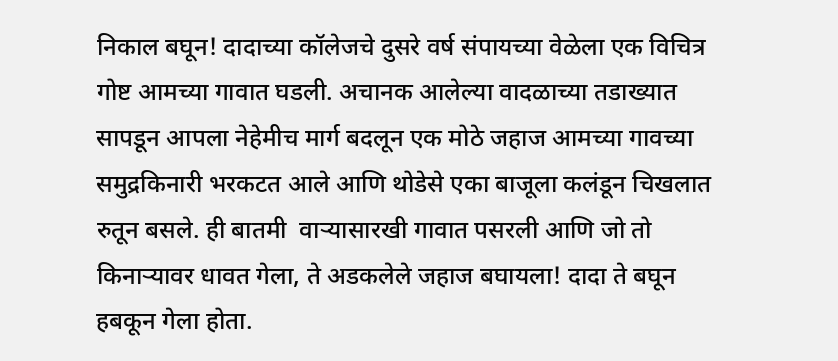निकाल बघून! दादाच्या कॉलेजचे दुसरे वर्ष संपायच्या वेळेला एक विचित्र गोष्ट आमच्या गावात घडली. अचानक आलेल्या वादळाच्या तडाख्यात सापडून आपला नेहेमीच मार्ग बदलून एक मोठे जहाज आमच्या गावच्या समुद्रकिनारी भरकटत आले आणि थोडेसे एका बाजूला कलंडून चिखलात रुतून बसले. ही बातमी  वाऱ्यासारखी गावात पसरली आणि जो तो किनाऱ्यावर धावत गेला, ते अडकलेले जहाज बघायला! दादा ते बघून हबकून गेला होता.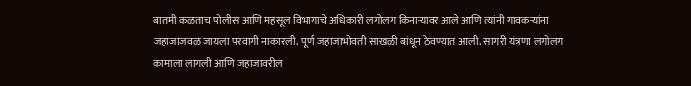बातमी कळताच पोलीस आणि महसूल विभागाचे अधिकारी लगोलग किनाऱ्यावर आले आणि त्यांनी गावकऱ्यांना जहाजाजवळ जायला परवागी नाकारली. पूर्ण जहाजाभोवती साखळी बांधून ठेवण्यात आली. सागरी यंत्रणा लगोलग कामाला लागली आणि जहाजावरील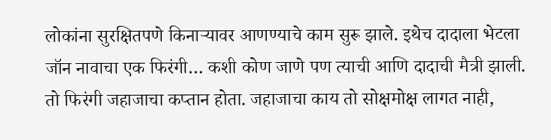लोकांना सुरक्षितपणे किनाऱ्यावर आणण्याचे काम सुरू झाले. इथेच दादाला भेटला जॉन नावाचा एक फिरंगी… कशी कोण जाणे पण त्याची आणि दादाची मैत्री झाली. तो फिरंगी जहाजाचा कप्तान होता. जहाजाचा काय तो सोक्षमोक्ष लागत नाही,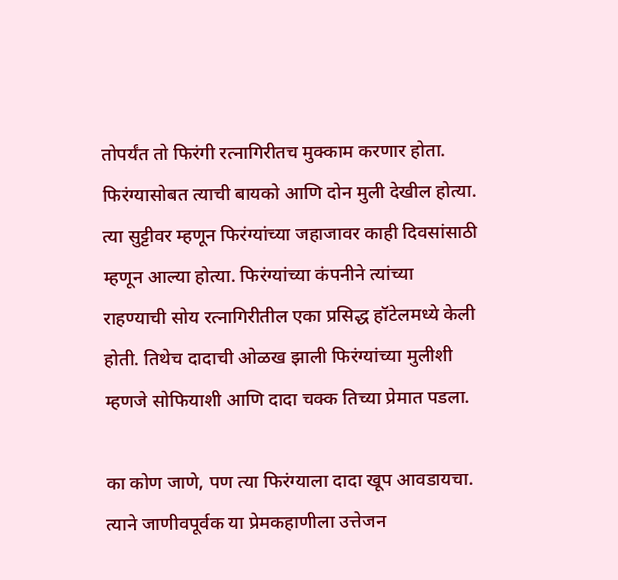तोपर्यंत तो फिरंगी रत्नागिरीतच मुक्काम करणार होता. फिरंग्यासोबत त्याची बायको आणि दोन मुली देखील होत्या. त्या सुट्टीवर म्हणून फिरंग्यांच्या जहाजावर काही दिवसांसाठी म्हणून आल्या होत्या. फिरंग्यांच्या कंपनीने त्यांच्या राहण्याची सोय रत्नागिरीतील एका प्रसिद्ध हॉटेलमध्ये केली होती. तिथेच दादाची ओळख झाली फिरंग्यांच्या मुलीशी म्हणजे सोफियाशी आणि दादा चक्क तिच्या प्रेमात पडला.

का कोण जाणे, पण त्या फिरंग्याला दादा खूप आवडायचा. त्याने जाणीवपूर्वक या प्रेमकहाणीला उत्तेजन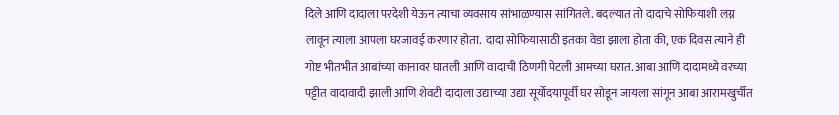दिले आणि दादाला परदेशी येऊन त्याचा व्यवसाय सांभाळण्यास सांगितले. बदल्यात तो दादाचे सोफियाशी लग्न लावून त्याला आपला घरजावई करणार होता.  दादा सोफियासाठी इतका वेडा झाला होता की, एक दिवस त्याने ही गोष्ट भीतभीत आबांच्या कानावर घातली आणि वादाची ठिणगी पेटली आमच्या घरात. आबा आणि दादामध्ये वरच्या पट्टीत वादावादी झाली आणि शेवटी दादाला उद्याच्या उद्या सूर्योदयापूर्वी घर सोडून जायला सांगून आबा आरामखुर्चीत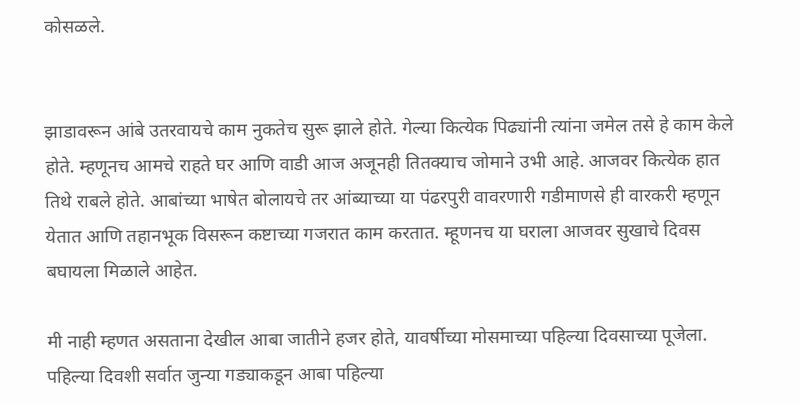कोसळले.


झाडावरून आंबे उतरवायचे काम नुकतेच सुरू झाले होते. गेल्या कित्येक पिढ्यांनी त्यांना जमेल तसे हे काम केले होते. म्हणूनच आमचे राहते घर आणि वाडी आज अजूनही तितक्याच जोमाने उभी आहे. आजवर कित्येक हात तिथे राबले होते. आबांच्या भाषेत बोलायचे तर आंब्याच्या या पंढरपुरी वावरणारी गडीमाणसे ही वारकरी म्हणून येतात आणि तहानभूक विसरून कष्टाच्या गजरात काम करतात. म्हूणनच या घराला आजवर सुखाचे दिवस बघायला मिळाले आहेत.

मी नाही म्हणत असताना देखील आबा जातीने हजर होते, यावर्षीच्या मोसमाच्या पहिल्या दिवसाच्या पूजेला. पहिल्या दिवशी सर्वात जुन्या गड्याकडून आबा पहिल्या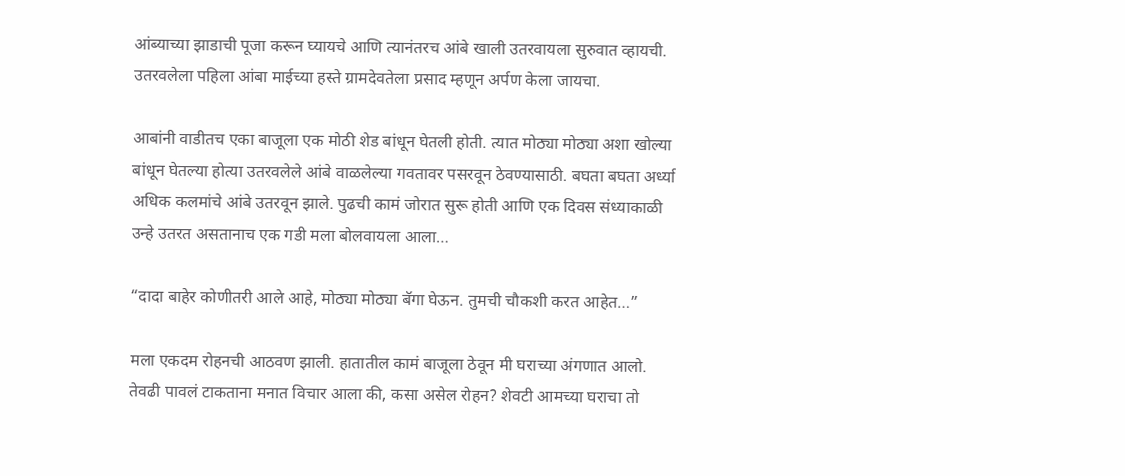आंब्याच्या झाडाची पूजा करून घ्यायचे आणि त्यानंतरच आंबे खाली उतरवायला सुरुवात व्हायची. उतरवलेला पहिला आंबा माईच्या हस्ते ग्रामदेवतेला प्रसाद म्हणून अर्पण केला जायचा.

आबांनी वाडीतच एका बाजूला एक मोठी शेड बांधून घेतली होती. त्यात मोठ्या मोठ्या अशा खोल्या बांधून घेतल्या होत्या उतरवलेले आंबे वाळलेल्या गवतावर पसरवून ठेवण्यासाठी. बघता बघता अर्ध्या अधिक कलमांचे आंबे उतरवून झाले. पुढची कामं जोरात सुरू होती आणि एक दिवस संध्याकाळी उन्हे उतरत असतानाच एक गडी मला बोलवायला आला…

“दादा बाहेर कोणीतरी आले आहे, मोठ्या मोठ्या बॅगा घेऊन. तुमची चौकशी करत आहेत…”

मला एकदम रोहनची आठवण झाली. हातातील कामं बाजूला ठेवून मी घराच्या अंगणात आलो. तेवढी पावलं टाकताना मनात विचार आला की, कसा असेल रोहन? शेवटी आमच्या घराचा तो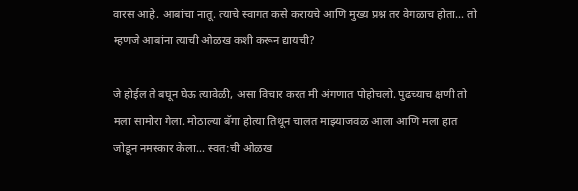वारस आहे. आबांचा नातू. त्याचे स्वागत कसे करायचे आणि मुख्य प्रश्न तर वेगळाच होता… तो म्हणजे आबांना त्याची ओळख कशी करून द्यायची?

जे होईल ते बघून घेऊ त्यावेळी, असा विचार करत मी अंगणात पोहोचलो. पुढच्याच क्षणी तो मला सामोरा गेला. मोठाल्या बॅगा होत्या तिथून चालत माझ्याजवळ आला आणि मला हात जोडून नमस्कार केला… स्वत:ची ओळख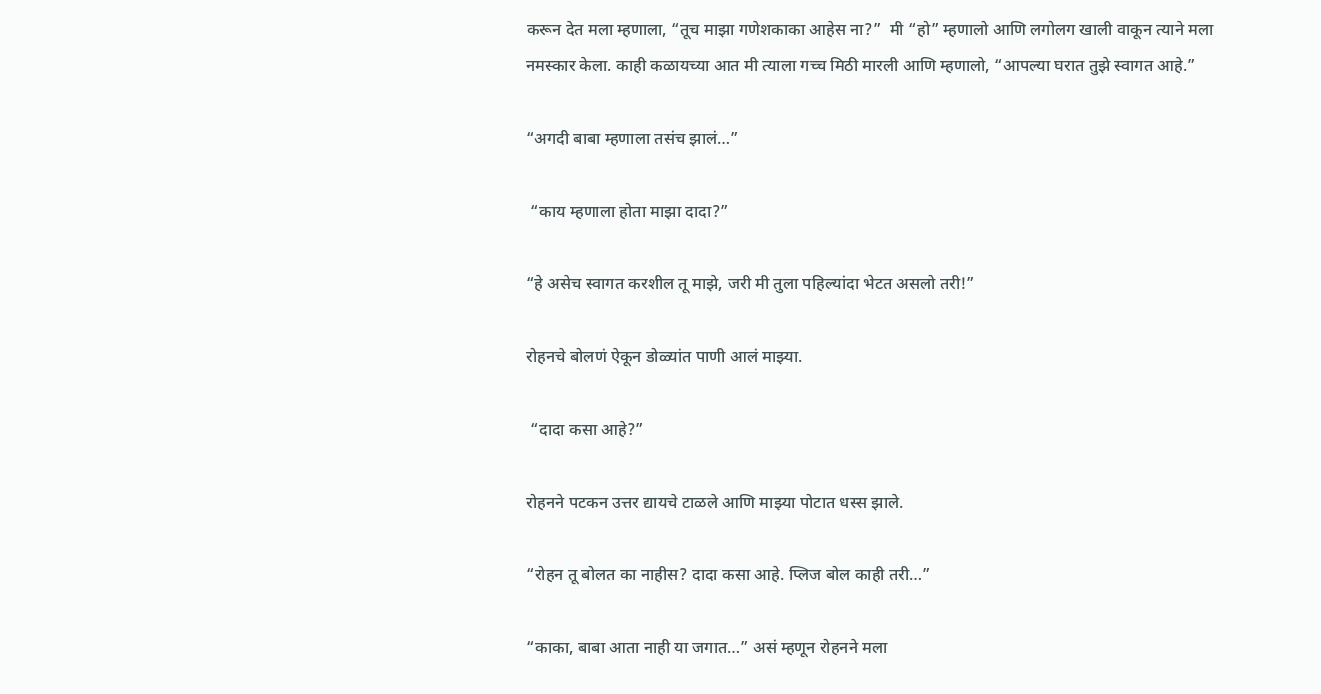करून देत मला म्हणाला, “तूच माझा गणेशकाका आहेस ना?”  मी “हो” म्हणालो आणि लगोलग खाली वाकून त्याने मला नमस्कार केला. काही कळायच्या आत मी त्याला गच्च मिठी मारली आणि म्हणालो, “आपल्या घरात तुझे स्वागत आहे.”

“अगदी बाबा म्हणाला तसंच झालं…”

 “काय म्हणाला होता माझा दादा?”

“हे असेच स्वागत करशील तू माझे, जरी मी तुला पहिल्यांदा भेटत असलो तरी!”

रोहनचे बोलणं ऐकून डोळ्यांत पाणी आलं माझ्या.

 “दादा कसा आहे?”

रोहनने पटकन उत्तर द्यायचे टाळले आणि माझ्या पोटात धस्स झाले.

“रोहन तू बोलत का नाहीस? दादा कसा आहे. प्लिज बोल काही तरी…”

“काका, बाबा आता नाही या जगात…” असं म्हणून रोहनने मला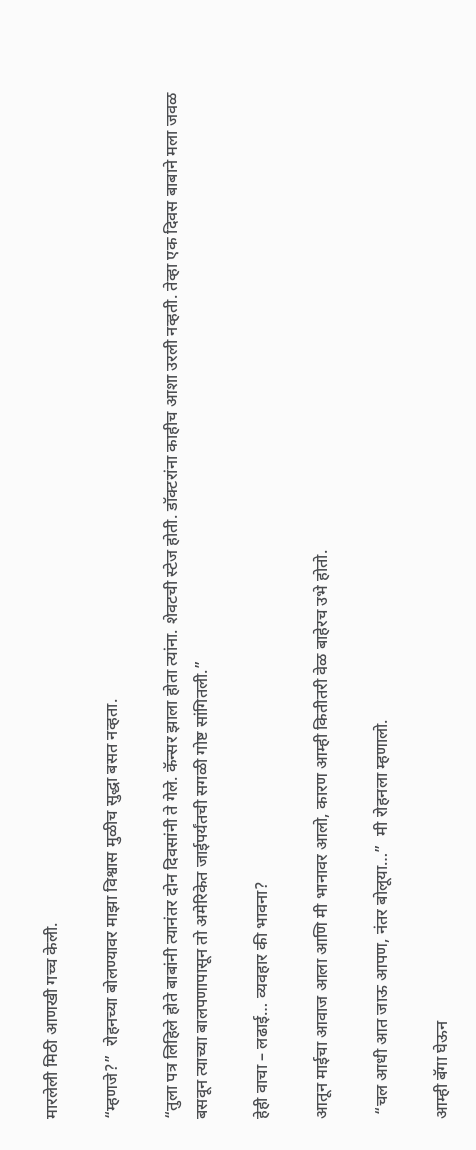मारलेली मिठी आणखी गच्च केली.

“म्हणजे?”  रोहनच्या बोलण्यावर माझा विश्वास मुळीच सुद्धा बसत नव्हता.

“तुला पत्र लिहिले होते बाबांनी त्यानंतर दोन दिवसांनी ते गेले. कॅन्सर झाला होता त्यांना. शेवटची स्टेज होती. डॉक्टरांना काहीच आशा उरली नव्हती. तेव्हा एक दिवस बाबाने मला जवळ बसवून त्याच्या बालपणापासून तो अमेरिकेत जाईपर्यंतची सगळी गोष्ट सांगितली.”

हेही वाचा – लढाई… व्यवहार की भावना?

आतून माईचा आवाज आला आणि मी भानावर आलो, कारण आम्ही कितीतरी वेळ बाहेरच उभे होतो.

 “चल आधी आत जाऊ आपण, नंतर बोलूया…”  मी रोहनला म्हणालो.

आम्ही बॅगा घेऊन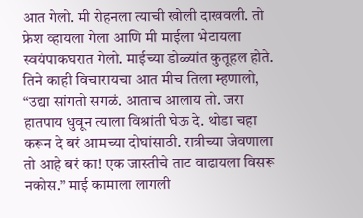आत गेलो. मी रोहनला त्याची खोली दाखवली. तो फ्रेश व्हायला गेला आणि मी माईला भेटायला स्वयंपाकघरात गेलो. माईच्या डोळ्यांत कुतूहल होते. तिने काही विचारायचा आत मीच तिला म्हणालो, “उद्या सांगतो सगळं. आताच आलाय तो. जरा हातपाय धुवून त्याला विश्रांती घेऊ दे. थोडा चहा करून दे बरं आमच्या दोघांसाठी. रात्रीच्या जेवणाला तो आहे बरं का! एक जास्तीचे ताट वाढायला विसरू नकोस.” माई कामाला लागली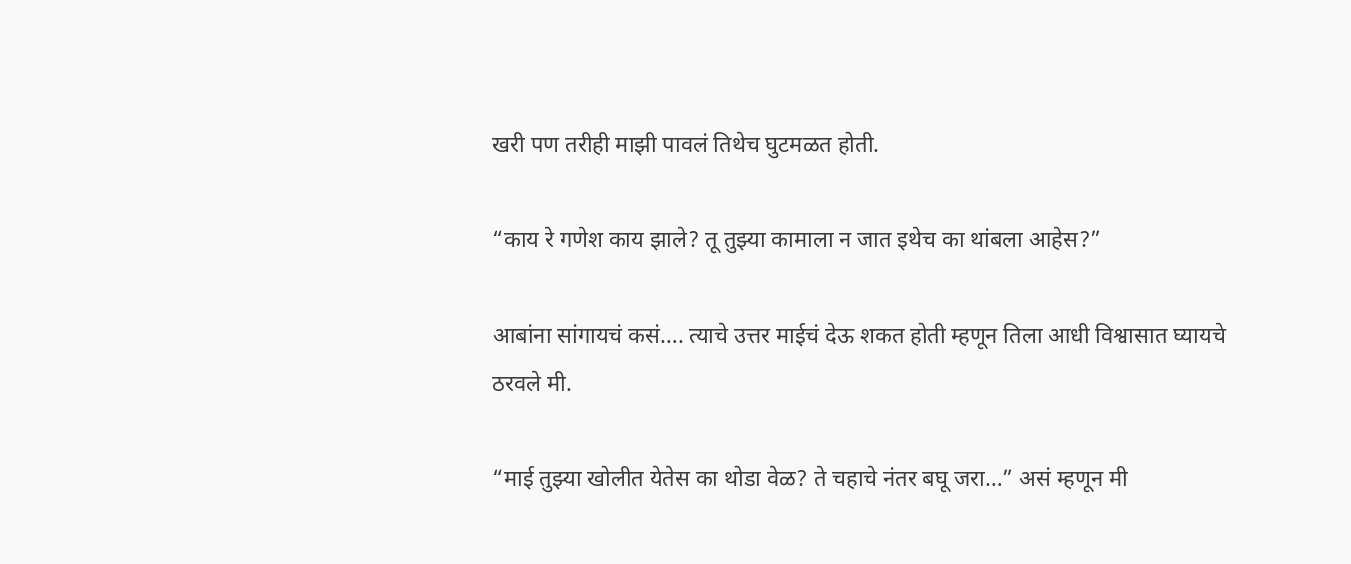खरी पण तरीही माझी पावलं तिथेच घुटमळत होती.

“काय रे गणेश काय झाले? तू तुझ्या कामाला न जात इथेच का थांबला आहेस?”

आबांना सांगायचं कसं…. त्याचे उत्तर माईचं देऊ शकत होती म्हणून तिला आधी विश्वासात घ्यायचे ठरवले मी.

“माई तुझ्या खोलीत येतेस का थोडा वेळ? ते चहाचे नंतर बघू जरा…” असं म्हणून मी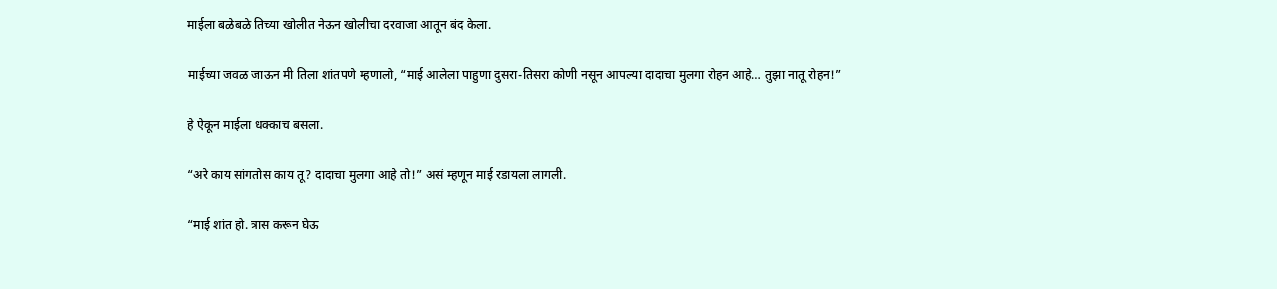माईला बळेबळे तिच्या खोलीत नेऊन खोलीचा दरवाजा आतून बंद केला.

माईच्या जवळ जाऊन मी तिला शांतपणे म्हणालो, “माई आलेला पाहुणा दुसरा-तिसरा कोणी नसून आपल्या दादाचा मुलगा रोहन आहे… तुझा नातू रोहन!”

हे ऐकून माईला धक्काच बसला.

“अरे काय सांगतोस काय तू? दादाचा मुलगा आहे तो!” असं म्हणून माई रडायला लागली.

“माई शांत हो. त्रास करून घेऊ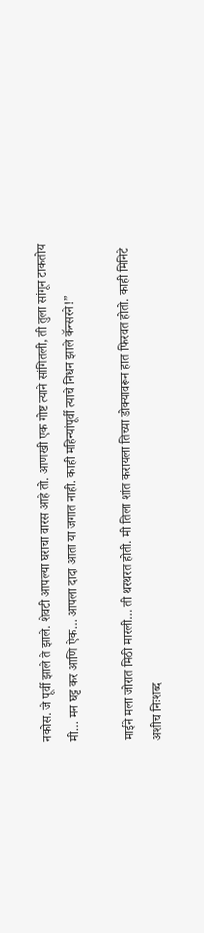नकोस. जे पूर्वी झाले ते झाले. शेवटी आपल्या घराचा वारस आहे तो. आणखी एक गोष्ट त्याने सांगितली, ती तुला सांगून टाकतोय मी… मन घट्ट कर आणि ऐक… आपला दादा आता या जगात नाही. काही महिन्यांपूर्वी त्याचे निधन झाले कॅन्सरने!”

माईने मला जोरात मिठी मारली… ती थरथरत होती. मी तिला शांत करायला तिच्या डोक्यावरून हात फिरवत होतो. काही मिनिटे अशीच निःशब्द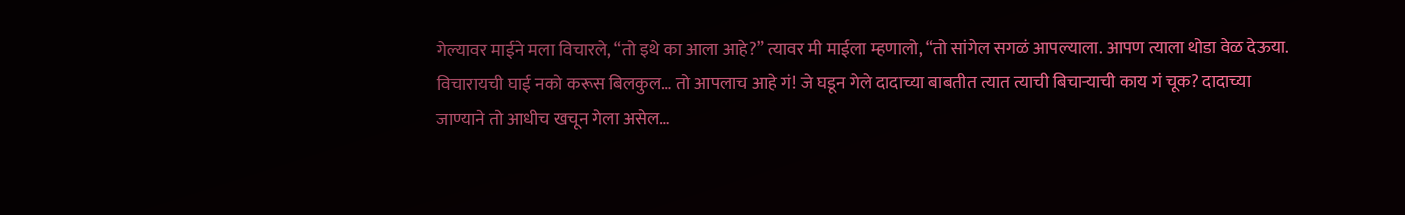गेल्यावर माईने मला विचारले, “तो इथे का आला आहे?” त्यावर मी माईला म्हणालो, “तो सांगेल सगळं आपल्याला. आपण त्याला थोडा वेळ देऊया. विचारायची घाई नको करूस बिलकुल… तो आपलाच आहे गं! जे घडून गेले दादाच्या बाबतीत त्यात त्याची बिचाऱ्याची काय गं चूक? दादाच्या जाण्याने तो आधीच खचून गेला असेल…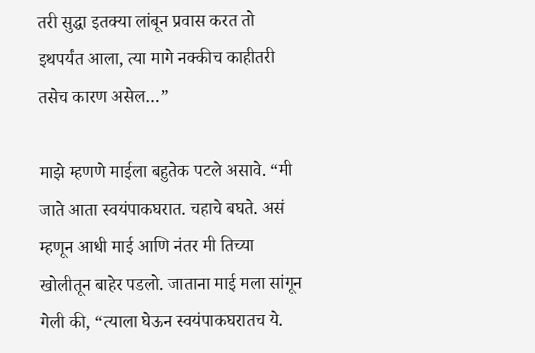तरी सुद्धा इतक्या लांबून प्रवास करत तो इथपर्यंत आला, त्या मागे नक्कीच काहीतरी तसेच कारण असेल…”

माझे म्हणणे माईला बहुतेक पटले असावे. “मी जाते आता स्वयंपाकघरात. चहाचे बघते. असं म्हणून आधी माई आणि नंतर मी तिच्या खोलीतून बाहेर पडलो. जाताना माई मला सांगून गेली की, “त्याला घेऊन स्वयंपाकघरातच ये.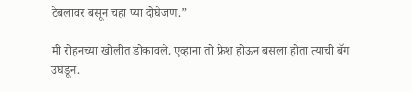टेबलावर बसून चहा प्या दोघेजण.”

मी रोहनच्या खोलीत डोकावले. एव्हाना तो फ्रेश होऊन बसला होता त्याची बॅग उघडून.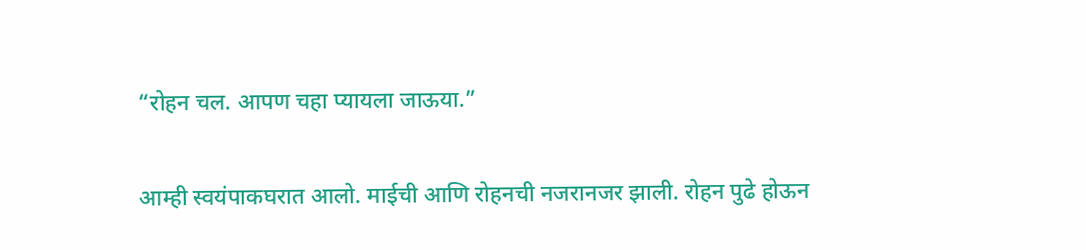“रोहन चल. आपण चहा प्यायला जाऊया.”

आम्ही स्वयंपाकघरात आलो. माईची आणि रोहनची नजरानजर झाली. रोहन पुढे होऊन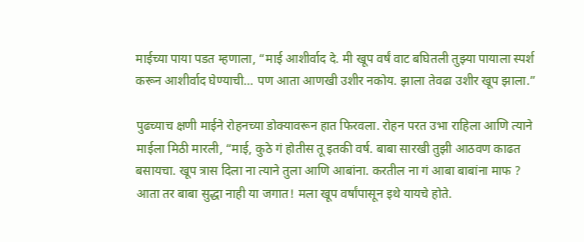माईच्या पाया पडत म्हणाला, “माई आशीर्वाद दे. मी खूप वर्षं वाट बघितली तुझ्या पायाला स्पर्श करून आशीर्वाद घेण्याची… पण आता आणखी उशीर नकोय. झाला तेवढा उशीर खूप झाला.”

पुढच्याच क्षणी माईने रोहनच्या डोक्यावरून हात फिरवला. रोहन परत उभा राहिला आणि त्याने माईला मिठी मारली, “माई, कुठे गं होतीस तू इतकी वर्ष. बाबा सारखी तुझी आठवण काढत बसायचा. खूप त्रास दिला ना त्याने तुला आणि आबांना. करतील ना गं आबा बाबांना माफ ? आता तर बाबा सुद्धा नाही या जगात! मला खूप वर्षांपासून इथे यायचे होते.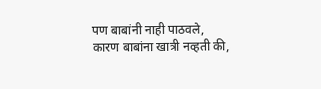पण बाबांनी नाही पाठवले, कारण बाबांना खात्री नव्हती की,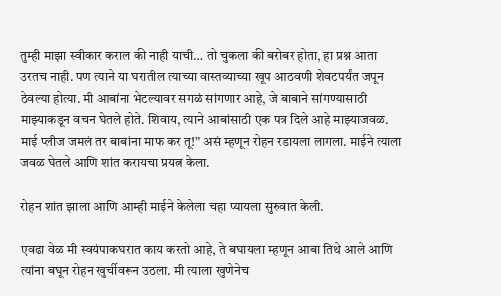तुम्ही माझा स्वीकार कराल की नाही याची… तो चुकला की बरोबर होता, हा प्रश्न आता उरतच नाही. पण त्याने या घरातील त्याच्या वास्तव्याच्या खूप आठवणी शेवटपर्यंत जपून ठेवल्या होत्या. मी आबांना भेटल्यावर सगळं सांगणार आहे, जे बाबाने सांगण्यासाठी माझ्याकडून वचन घेतले होते. शिवाय, त्याने आबांसाठी एक पत्र दिले आहे माझ्याजवळ. माई प्लीज जमलं तर बाबांना माफ कर तू!” असं म्हणून रोहन रडायला लागला. माईने त्याला जवळ घेतले आणि शांत करायचा प्रयत्न केला.

रोहन शांत झाला आणि आम्ही माईने केलेला चहा प्यायला सुरुवात केली.

एवढा वेळ मी स्वयंपाकघरात काय करतो आहे, ते बघायला म्हणून आबा तिथे आले आणि त्यांना बघून रोहन खुर्चीवरून उठला. मी त्याला खुणेनेच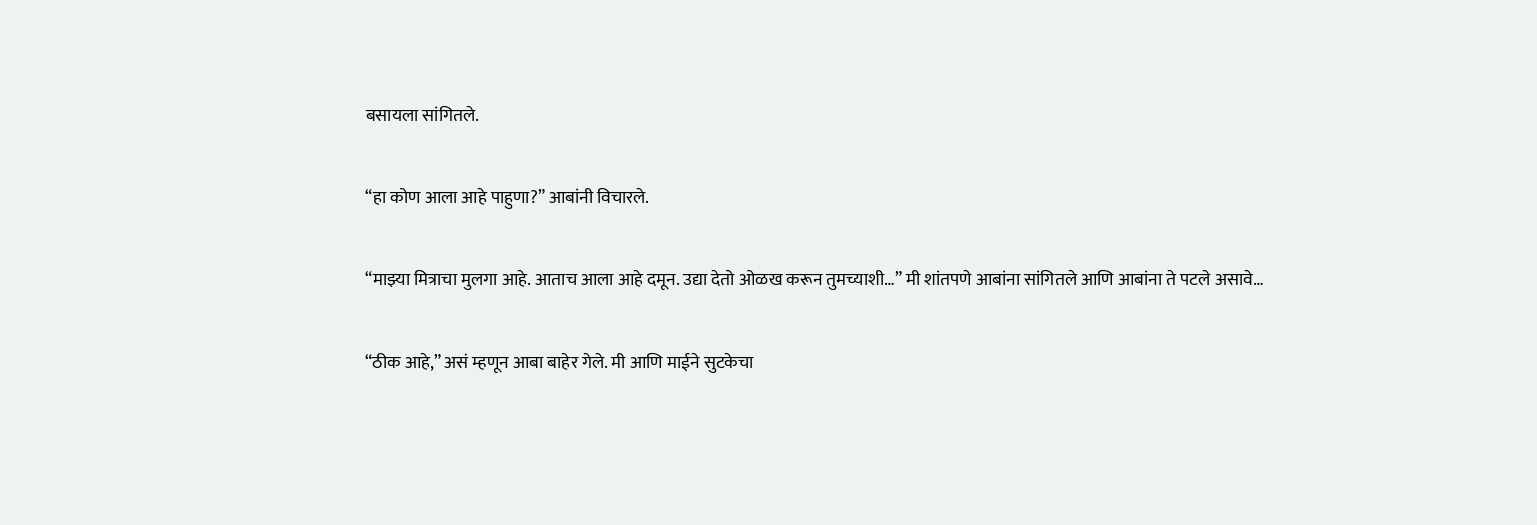बसायला सांगितले.

“हा कोण आला आहे पाहुणा?” आबांनी विचारले.

“माझ्या मित्राचा मुलगा आहे. आताच आला आहे दमून. उद्या देतो ओळख करून तुमच्याशी…” मी शांतपणे आबांना सांगितले आणि आबांना ते पटले असावे…

“ठीक आहे,” असं म्हणून आबा बाहेर गेले. मी आणि माईने सुटकेचा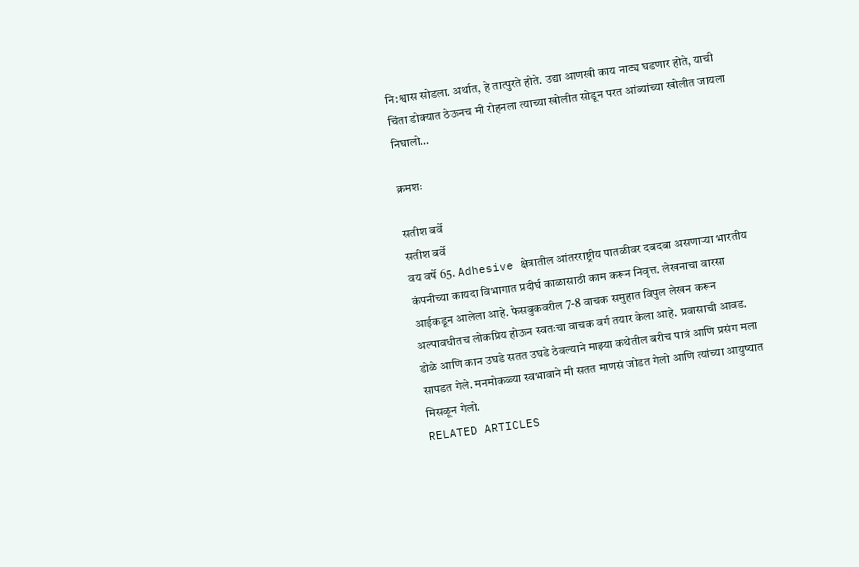नि:श्वास सोडला. अर्थात, हे तात्पुरते होते. उद्या आणखी काय नाट्य घडणार होते, याची चिंता डोक्यात ठेऊनच मी रोहनला त्याच्या खोलीत सोडून परत आंब्यांच्या खोलीत जायला निघालो…

क्रमशः

सतीश बर्वे
सतीश बर्वे
वय वर्षे 65. Adhesive क्षेत्रातील आंतरराष्ट्रीय पातळीवर दबदबा असणाऱ्या भारतीय कंपनीच्या कायदा विभागात प्रदीर्घ काळासाठी काम करून निवृत्त. लेखनाचा वारसा आईकडून आलेला आहे. फेसबुकवरील 7-8 वाचक समुहात विपुल लेखन करून अल्पावधीतच लोकप्रिय होऊन स्वतःचा वाचक वर्ग तयार केला आहे. प्रवासाची आवड. डोळे आणि कान उघडे सतत उघडे ठेवल्याने माझ्या कथेतील बरीच पात्रं आणि प्रसंग मला सापडत गेले. मनमोकळ्या स्वभावाने मी सतत माणसं जोडत गेलो आणि त्यांच्या आयुष्यात मिसळून गेलो.
RELATED ARTICLES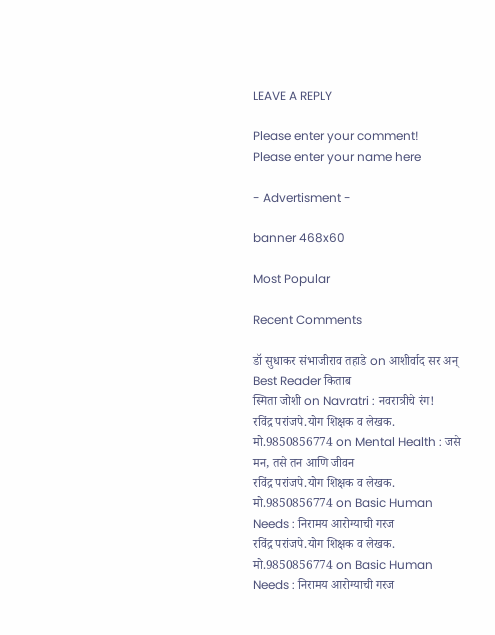LEAVE A REPLY

Please enter your comment!
Please enter your name here

- Advertisment -

banner 468x60

Most Popular

Recent Comments

डॉ सुधाकर संभाजीराव तहाडे on आशीर्वाद सर अन् Best Reader किताब
स्मिता जोशी on Navratri : नवरात्रीचे रंग!
रविंद्र परांजपे.योग शिक्षक व लेखक. मो.9850856774 on Mental Health : जसे मन, तसे तन आणि जीवन
रविंद्र परांजपे.योग शिक्षक व लेखक. मो.9850856774 on Basic Human Needs : निरामय आरोग्याची गरज
रविंद्र परांजपे.योग शिक्षक व लेखक. मो.9850856774 on Basic Human Needs : निरामय आरोग्याची गरज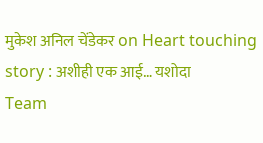मुकेश अनिल चेंडेकर on Heart touching story : अशीही एक आई… यशोदा
Team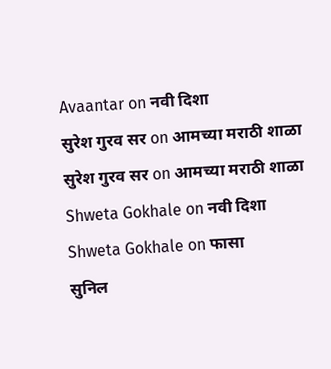Avaantar on नवी दिशा
सुरेश गुरव सर on आमच्या मराठी शाळा
सुरेश गुरव सर on आमच्या मराठी शाळा
Shweta Gokhale on नवी दिशा
Shweta Gokhale on फासा
सुनिल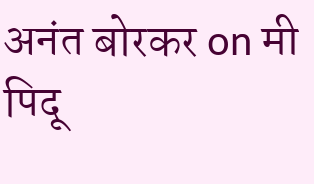अनंत बोरकर on मी पिदू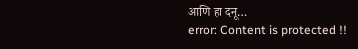आणि हा दनू…
error: Content is protected !!